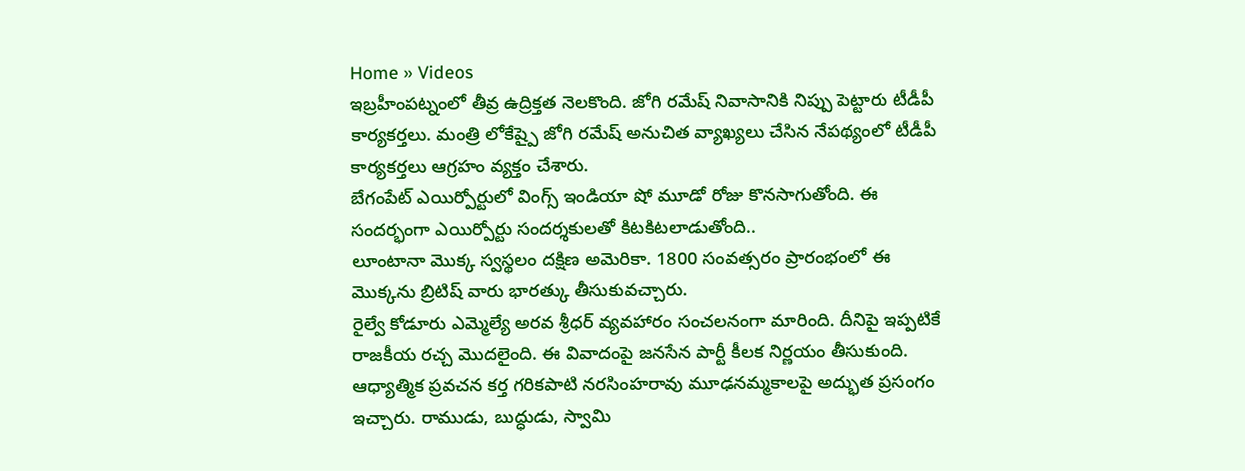Home » Videos
ఇబ్రహీంపట్నంలో తీవ్ర ఉద్రిక్తత నెలకొంది. జోగి రమేష్ నివాసానికి నిప్పు పెట్టారు టీడీపీ కార్యకర్తలు. మంత్రి లోకేష్పై జోగి రమేష్ అనుచిత వ్యాఖ్యలు చేసిన నేపథ్యంలో టీడీపీ కార్యకర్తలు ఆగ్రహం వ్యక్తం చేశారు.
బేగంపేట్ ఎయిర్పోర్టులో వింగ్స్ ఇండియా షో మూడో రోజు కొనసాగుతోంది. ఈ సందర్భంగా ఎయిర్పోర్టు సందర్శకులతో కిటకిటలాడుతోంది..
లూంటానా మొక్క స్వస్థలం దక్షిణ అమెరికా. 1800 సంవత్సరం ప్రారంభంలో ఈ మొక్కను బ్రిటిష్ వారు భారత్కు తీసుకువచ్చారు.
రైల్వే కోడూరు ఎమ్మెల్యే అరవ శ్రీధర్ వ్యవహారం సంచలనంగా మారింది. దీనిపై ఇప్పటికే రాజకీయ రచ్చ మొదలైంది. ఈ వివాదంపై జనసేన పార్టీ కీలక నిర్ణయం తీసుకుంది.
ఆధ్యాత్మిక ప్రవచన కర్త గరికపాటి నరసింహరావు మూఢనమ్మకాలపై అద్భుత ప్రసంగం ఇచ్చారు. రాముడు, బుద్ధుడు, స్వామి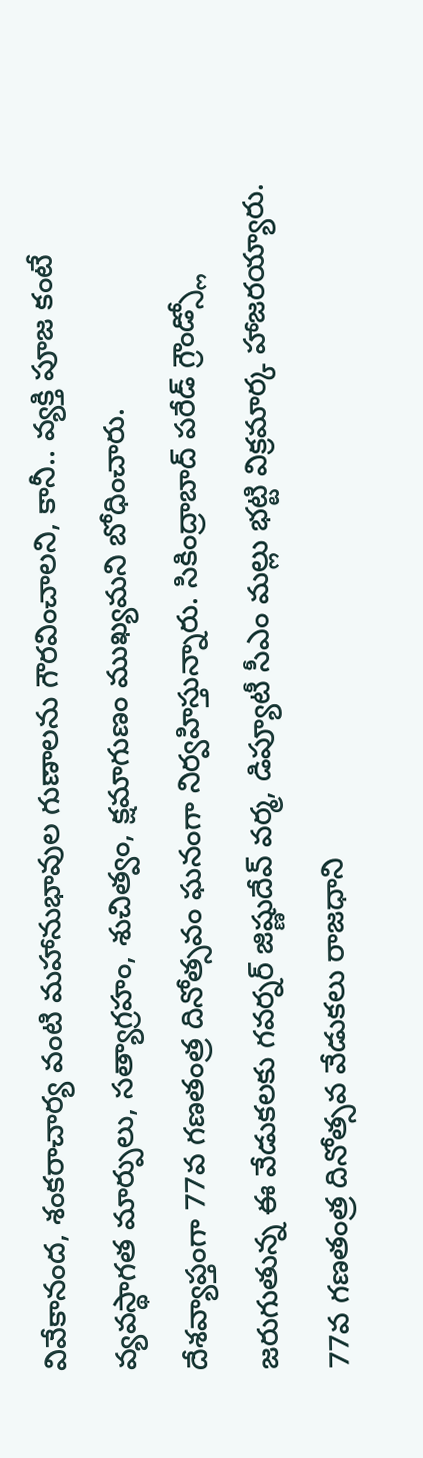వివేకానంద, శంకరాచార్య వంటి మహానుభావుల గుణాలను గౌరవించాలని, కానీ.. వ్యక్తి పూజ కంటే వ్యవస్థాగత మార్పులు, సత్యాగ్రహం, శుచిత్వం, క్షమాగుణం ముఖ్యమని బోధించారు.
దేశవ్యాప్తంగా 77వ గణతంత్ర దినోత్సవం ఘనంగా నిర్వహిస్తున్నారు. సికింద్రాబాద్ పరేడ్ గ్రౌండ్స్లో జరుగుతున్న ఈ వేడుకలకు గవర్నర్ జిష్ణుదేవ్ వర్మ, డిప్యూటీ సీఎం మల్లు భట్టి విక్రమార్క హాజరయ్యారు.
77వ గణతంత్ర దినోత్సవ వేడుకలు రాజధాని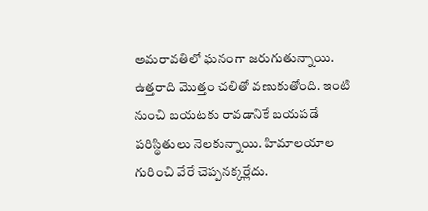అమరావతిలో ఘనంగా జరుగుతున్నాయి.
ఉత్తరాది మొత్తం చలితో వణుకుతోంది. ఇంటి నుంచి బయటకు రావడానికే బయపడే పరిస్థితులు నెలకున్నాయి. హిమాలయాల గురించి వేరే చెప్పనక్కర్లేదు.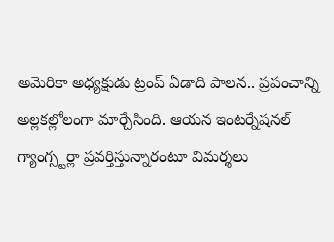అమెరికా అధ్యక్షుడు ట్రంప్ ఏడాది పాలన.. ప్రపంచాన్ని అల్లకల్లోలంగా మార్చేసింది. ఆయన ఇంటర్నేషనల్ గ్యాంగ్స్టర్లా ప్రవర్తిస్తున్నారంటూ విమర్శలు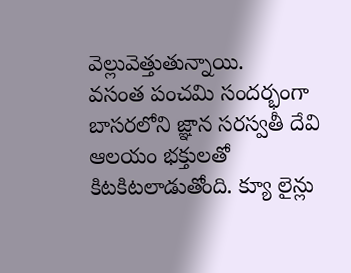వెల్లువెత్తుతున్నాయి.
వసంత పంచమి సందర్భంగా బాసరలోని జ్ఞాన సరస్వతీ దేవి ఆలయం భక్తులతో కిటకిటలాడుతోంది. క్యూ లైన్లు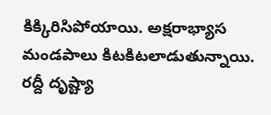కిక్కిరిసిపోయాయి. అక్షరాభ్యాస మండపాలు కిటకిటలాడుతున్నాయి. రద్దీ దృష్ట్యా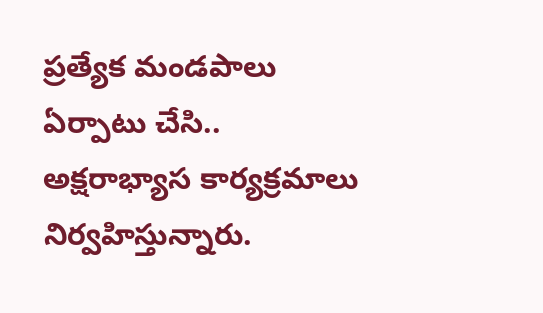ప్రత్యేక మండపాలు ఏర్పాటు చేసి.. అక్షరాభ్యాస కార్యక్రమాలు నిర్వహిస్తున్నారు.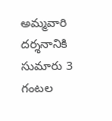అమ్మవారి దర్శనానికి సుమారు 3 గంటల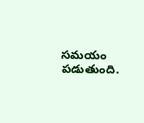సమయం పడుతుంది.